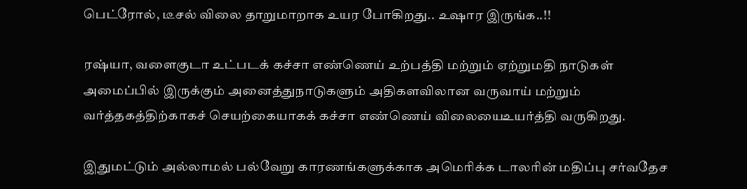பெட்ரோல், டீசல் விலை தாறுமாறாக உயர போகிறது.. உஷார இருங்க..!!

ரஷ்யா, வளைகுடா உட்படக் கச்சா எண்ணெய் உற்பத்தி மற்றும் ஏற்றுமதி நாடுகள் அமைப்பில் இருக்கும் அனைத்துநாடுகளும் அதிகளவிலான வருவாய் மற்றும் வர்த்தகத்திற்காகச் செயற்கையாகக் கச்சா எண்ணெய் விலையைஉயர்த்தி வருகிறது.

இதுமட்டும் அல்லாமல் பல்வேறு காரணங்களுக்காக அமெரிக்க டாலரின் மதிப்பு சர்வதேச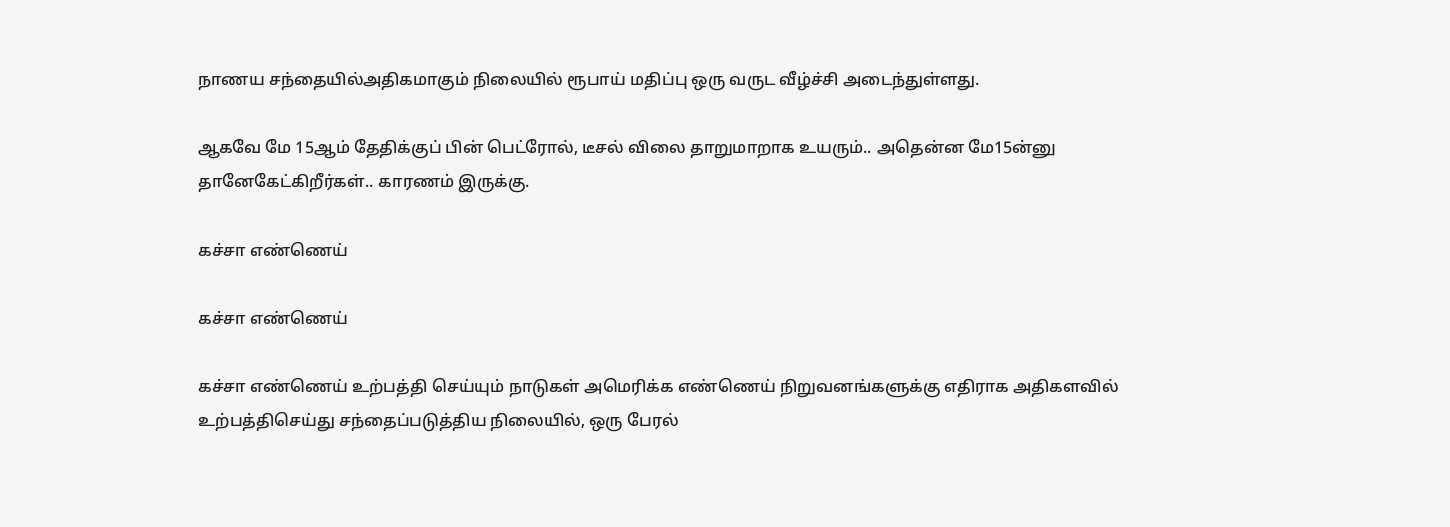நாணய சந்தையில்அதிகமாகும் நிலையில் ரூபாய் மதிப்பு ஒரு வருட வீழ்ச்சி அடைந்துள்ளது.

ஆகவே மே 15ஆம் தேதிக்குப் பின் பெட்ரோல், டீசல் விலை தாறுமாறாக உயரும்.. அதென்ன மே15ன்னு தானேகேட்கிறீர்கள்.. காரணம் இருக்கு.

கச்சா எண்ணெய்

கச்சா எண்ணெய்

கச்சா எண்ணெய் உற்பத்தி செய்யும் நாடுகள் அமெரிக்க எண்ணெய் நிறுவனங்களுக்கு எதிராக அதிகளவில் உற்பத்திசெய்து சந்தைப்படுத்திய நிலையில், ஒரு பேரல்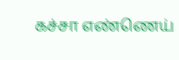கச்சா எண்ணெய்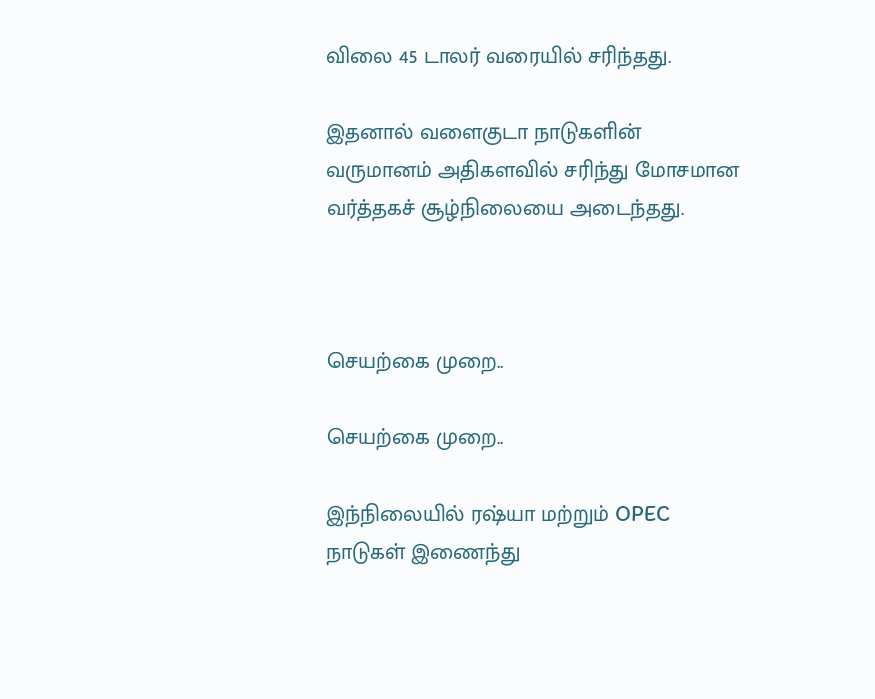விலை 45 டாலர் வரையில் சரிந்தது.

இதனால் வளைகுடா நாடுகளின் வருமானம் அதிகளவில் சரிந்து மோசமான வர்த்தகச் சூழ்நிலையை அடைந்தது.



செயற்கை முறை..

செயற்கை முறை..

இந்நிலையில் ரஷ்யா மற்றும் OPEC நாடுகள் இணைந்து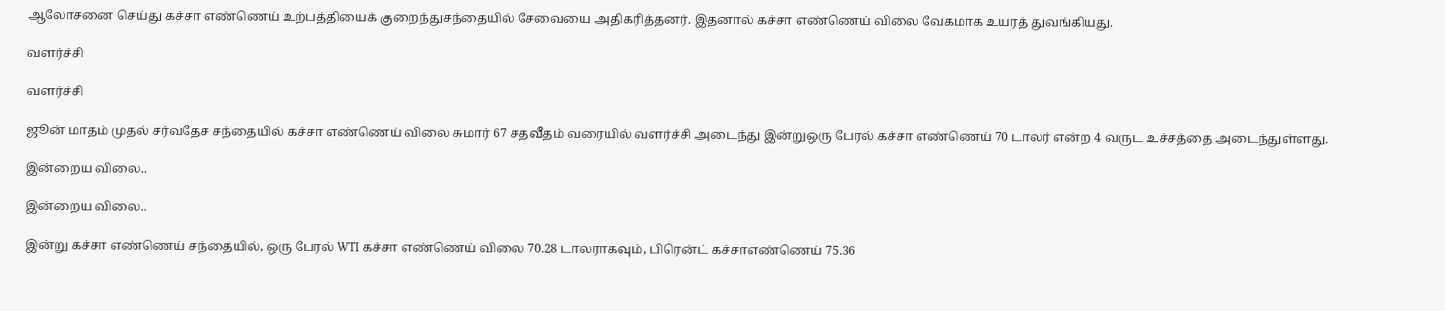ஆலோசனை செய்து கச்சா எண்ணெய் உற்பத்தியைக் குறைந்துசந்தையில் சேவையை அதிகரித்தனர். இதனால் கச்சா எண்ணெய் விலை வேகமாக உயரத் துவங்கியது.

வளர்ச்சி

வளர்ச்சி

ஜூன் மாதம் முதல் சர்வதேச சந்தையில் கச்சா எண்ணெய் விலை சுமார் 67 சதவீதம் வரையில் வளர்ச்சி அடைந்து இன்றுஒரு பேரல் கச்சா எண்ணெய் 70 டாலர் என்ற 4 வருட உச்சத்தை அடைந்துள்ளது.

இன்றைய விலை..

இன்றைய விலை..

இன்று கச்சா எண்ணெய் சந்தையில், ஒரு பேரல் WTI கச்சா எண்ணெய் விலை 70.28 டாலராகவும், பிரென்ட் கச்சாஎண்ணெய் 75.36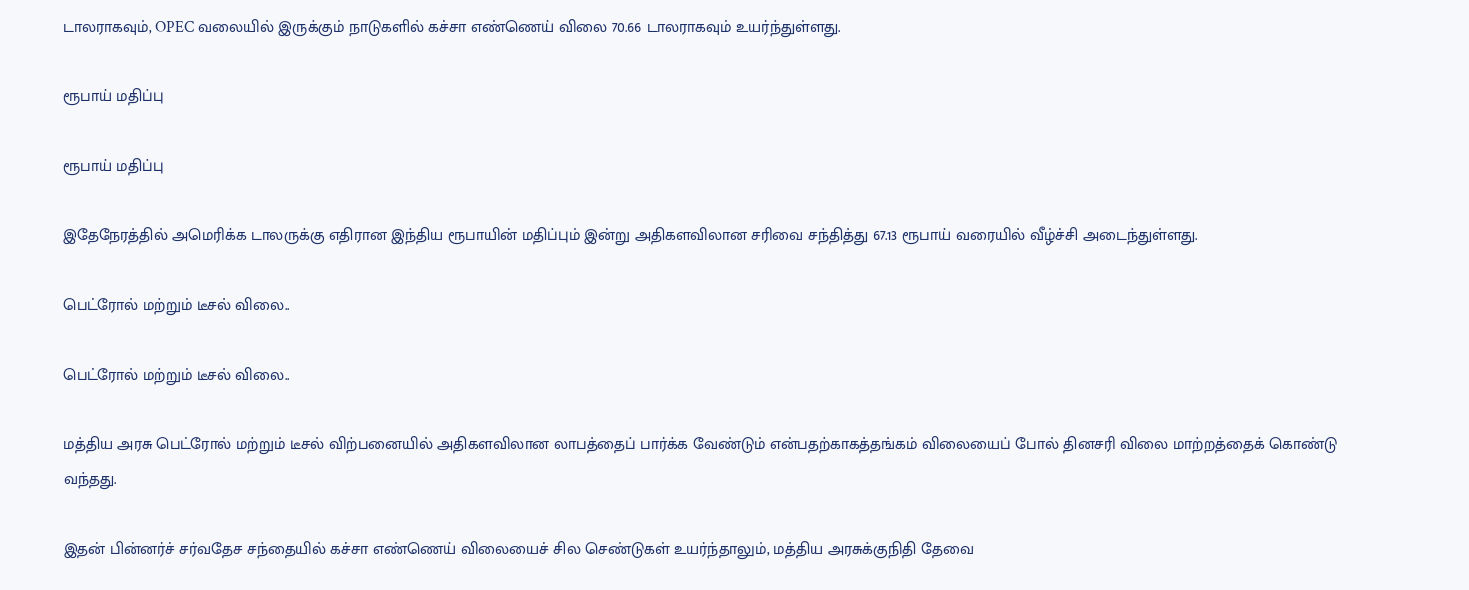டாலராகவும், OPEC வலையில் இருக்கும் நாடுகளில் கச்சா எண்ணெய் விலை 70.66 டாலராகவும் உயர்ந்துள்ளது.

ரூபாய் மதிப்பு

ரூபாய் மதிப்பு

இதேநேரத்தில் அமெரிக்க டாலருக்கு எதிரான இந்திய ரூபாயின் மதிப்பும் இன்று அதிகளவிலான சரிவை சந்தித்து 67.13 ரூபாய் வரையில் வீழ்ச்சி அடைந்துள்ளது.

பெட்ரோல் மற்றும் டீசல் விலை..

பெட்ரோல் மற்றும் டீசல் விலை..

மத்திய அரசு பெட்ரோல் மற்றும் டீசல் விற்பனையில் அதிகளவிலான லாபத்தைப் பார்க்க வேண்டும் என்பதற்காகத்தங்கம் விலையைப் போல் தினசரி விலை மாற்றத்தைக் கொண்டு வந்தது.

இதன் பின்னர்ச் சர்வதேச சந்தையில் கச்சா எண்ணெய் விலையைச் சில செண்டுகள் உயர்ந்தாலும், மத்திய அரசுக்குநிதி தேவை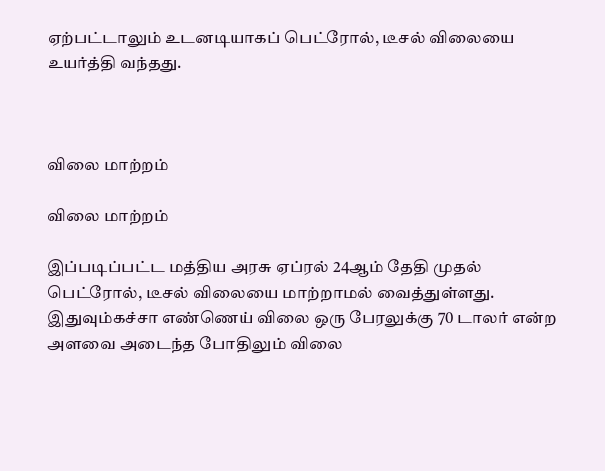ஏற்பட்டாலும் உடனடியாகப் பெட்ரோல், டீசல் விலையை உயர்த்தி வந்தது.



விலை மாற்றம்

விலை மாற்றம்

இப்படிப்பட்ட மத்திய அரசு ஏப்ரல் 24ஆம் தேதி முதல் பெட்ரோல், டீசல் விலையை மாற்றாமல் வைத்துள்ளது. இதுவும்கச்சா எண்ணெய் விலை ஒரு பேரலுக்கு 70 டாலர் என்ற அளவை அடைந்த போதிலும் விலை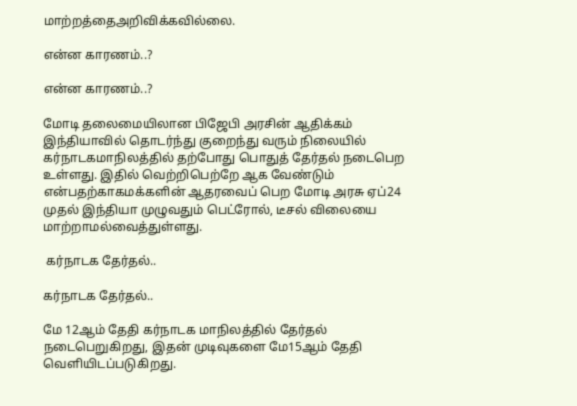மாற்றத்தைஅறிவிக்கவில்லை.

என்ன காரணம்..?

என்ன காரணம்..?

மோடி தலைமையிலான பிஜேபி அரசின் ஆதிக்கம் இந்தியாவில் தொடர்ந்து குறைந்து வரும் நிலையில் கர்நாடகமாநிலத்தில் தற்போது பொதுத் தேர்தல் நடைபெற உள்ளது. இதில் வெற்றிபெற்றே ஆக வேண்டும் என்பதற்காகமக்களின் ஆதரவைப் பெற மோடி அரசு ஏப்24 முதல் இந்தியா முழுவதும் பெட்ரோல், டீசல் விலையை மாற்றாமல்வைத்துள்ளது.

 கர்நாடக தேர்தல்..

கர்நாடக தேர்தல்..

மே 12ஆம் தேதி கர்நாடக மாநிலத்தில் தேர்தல் நடைபெறுகிறது, இதன் முடிவுகளை மே15ஆம் தேதி வெளியிடப்படுகிறது.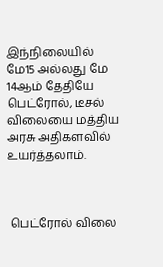இந்நிலையில் மே15 அல்லது மே 14ஆம் தேதியே பெட்ரோல், டீசல் விலையை மத்திய அரசு அதிகளவில் உயர்த்தலாம்.



 பெட்ரோல் விலை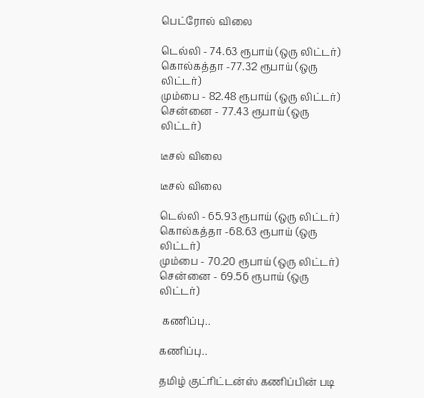பெட்ரோல் விலை

டெல்லி - 74.63 ரூபாய் (ஒரு லிட்டர்)
கொல்கத்தா -77.32 ரூபாய் (ஒரு லிட்டர்)
மும்பை - 82.48 ரூபாய் (ஒரு லிட்டர்)
சென்னை - 77.43 ரூபாய் (ஒரு லிட்டர்)

டீசல் விலை

டீசல் விலை

டெல்லி - 65.93 ரூபாய் (ஒரு லிட்டர்)
கொல்கத்தா -68.63 ரூபாய் (ஒரு லிட்டர்)
மும்பை - 70.20 ரூபாய் (ஒரு லிட்டர்)
சென்னை - 69.56 ரூபாய் (ஒரு லிட்டர்)

 கணிப்பு..

கணிப்பு..

தமிழ் குட்ரிட்டன்ஸ் கணிப்பின் படி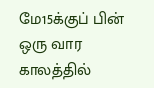மே15க்குப் பின் ஒரு வார காலத்தில்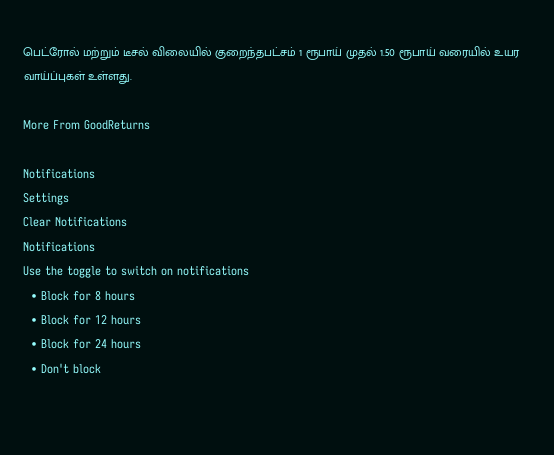பெட்ரோல் மற்றும் டீசல் விலையில் குறைந்தபட்சம் 1 ரூபாய் முதல் 1.50 ரூபாய் வரையில் உயர வாய்ப்புகள் உள்ளது.

More From GoodReturns

Notifications
Settings
Clear Notifications
Notifications
Use the toggle to switch on notifications
  • Block for 8 hours
  • Block for 12 hours
  • Block for 24 hours
  • Don't block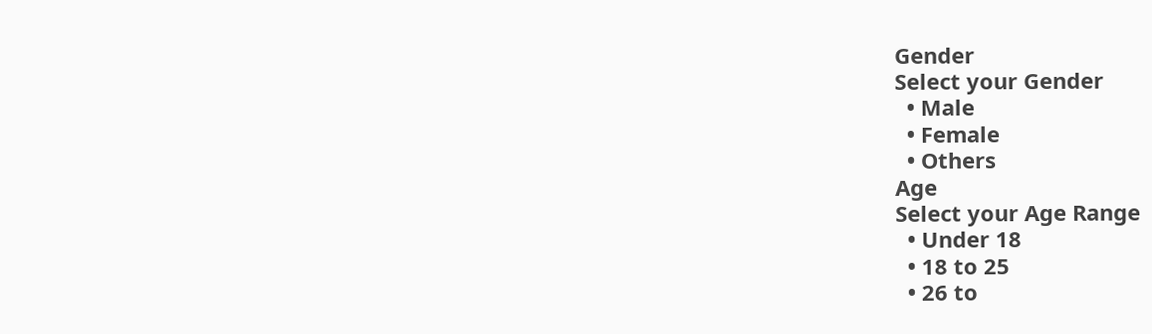Gender
Select your Gender
  • Male
  • Female
  • Others
Age
Select your Age Range
  • Under 18
  • 18 to 25
  • 26 to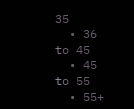35
  • 36 to 45
  • 45 to 55
  • 55+